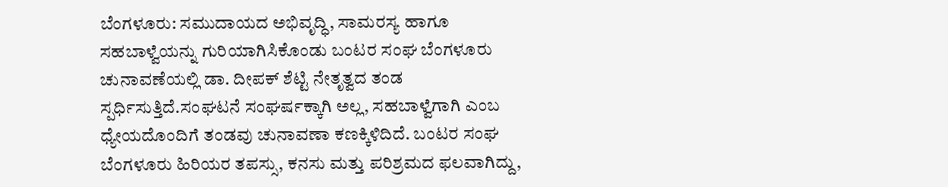ಬೆಂಗಳೂರು: ಸಮುದಾಯದ ಅಭಿವೃದ್ಧಿ, ಸಾಮರಸ್ಯ ಹಾಗೂ ಸಹಬಾಳ್ವೆಯನ್ನು ಗುರಿಯಾಗಿಸಿಕೊಂಡು ಬಂಟರ ಸಂಘ ಬೆಂಗಳೂರು ಚುನಾವಣೆಯಲ್ಲಿ ಡಾ. ದೀಪಕ್ ಶೆಟ್ಟಿ ನೇತೃತ್ವದ ತಂಡ ಸ್ಪರ್ಧಿಸುತ್ತಿದೆ.ಸಂಘಟನೆ ಸಂಘರ್ಷಕ್ಕಾಗಿ ಅಲ್ಲ, ಸಹಬಾಳ್ವೆಗಾಗಿ ಎಂಬ ಧ್ಯೇಯದೊಂದಿಗೆ ತಂಡವು ಚುನಾವಣಾ ಕಣಕ್ಕಿಳಿದಿದೆ. ಬಂಟರ ಸಂಘ ಬೆಂಗಳೂರು ಹಿರಿಯರ ತಪಸ್ಸು, ಕನಸು ಮತ್ತು ಪರಿಶ್ರಮದ ಫಲವಾಗಿದ್ದು,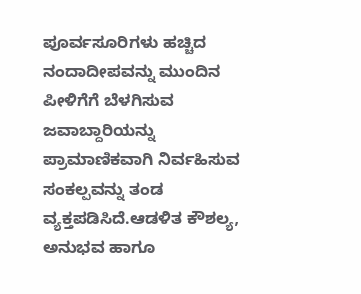ಪೂರ್ವಸೂರಿಗಳು ಹಚ್ಚಿದ ನಂದಾದೀಪವನ್ನು ಮುಂದಿನ ಪೀಳಿಗೆಗೆ ಬೆಳಗಿಸುವ ಜವಾಬ್ದಾರಿಯನ್ನು ಪ್ರಾಮಾಣಿಕವಾಗಿ ನಿರ್ವಹಿಸುವ ಸಂಕಲ್ಪವನ್ನು ತಂಡ ವ್ಯಕ್ತಪಡಿಸಿದೆ.ಆಡಳಿತ ಕೌಶಲ್ಯ, ಅನುಭವ ಹಾಗೂ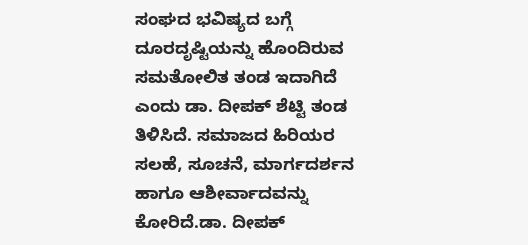ಸಂಘದ ಭವಿಷ್ಯದ ಬಗ್ಗೆ ದೂರದೃಷ್ಟಿಯನ್ನು ಹೊಂದಿರುವ ಸಮತೋಲಿತ ತಂಡ ಇದಾಗಿದೆ ಎಂದು ಡಾ. ದೀಪಕ್ ಶೆಟ್ಟಿ ತಂಡ ತಿಳಿಸಿದೆ. ಸಮಾಜದ ಹಿರಿಯರ ಸಲಹೆ, ಸೂಚನೆ, ಮಾರ್ಗದರ್ಶನ ಹಾಗೂ ಆಶೀರ್ವಾದವನ್ನು ಕೋರಿದೆ.ಡಾ. ದೀಪಕ್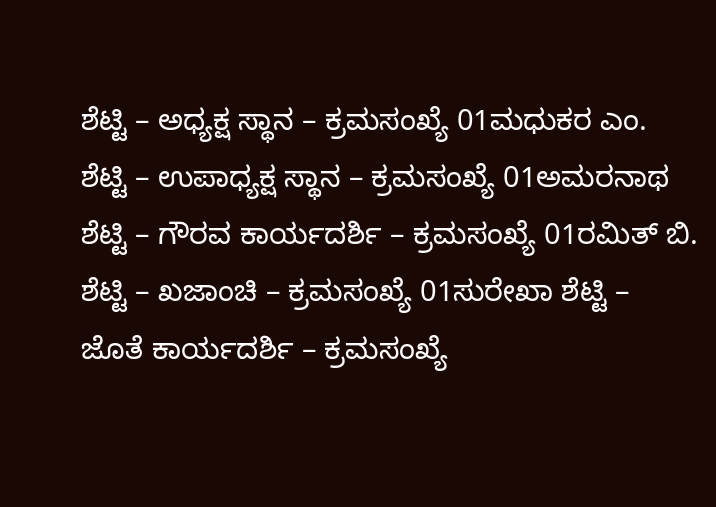ಶೆಟ್ಟಿ – ಅಧ್ಯಕ್ಷ ಸ್ಥಾನ – ಕ್ರಮಸಂಖ್ಯೆ 01ಮಧುಕರ ಎಂ. ಶೆಟ್ಟಿ – ಉಪಾಧ್ಯಕ್ಷ ಸ್ಥಾನ – ಕ್ರಮಸಂಖ್ಯೆ 01ಅಮರನಾಥ ಶೆಟ್ಟಿ – ಗೌರವ ಕಾರ್ಯದರ್ಶಿ – ಕ್ರಮಸಂಖ್ಯೆ 01ರಮಿತ್ ಬಿ. ಶೆಟ್ಟಿ – ಖಜಾಂಚಿ – ಕ್ರಮಸಂಖ್ಯೆ 01ಸುರೇಖಾ ಶೆಟ್ಟಿ – ಜೊತೆ ಕಾರ್ಯದರ್ಶಿ – ಕ್ರಮಸಂಖ್ಯೆ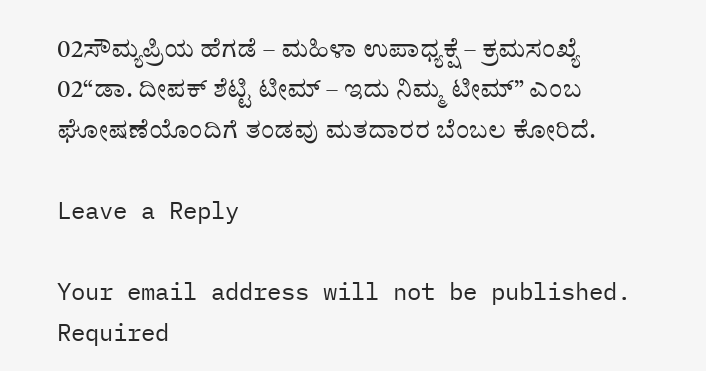02ಸೌಮ್ಯಪ್ರಿಯ ಹೆಗಡೆ – ಮಹಿಳಾ ಉಪಾಧ್ಯಕ್ಷೆ – ಕ್ರಮಸಂಖ್ಯೆ 02“ಡಾ. ದೀಪಕ್ ಶೆಟ್ಟಿ ಟೀಮ್ – ಇದು ನಿಮ್ಮ ಟೀಮ್” ಎಂಬ ಘೋಷಣೆಯೊಂದಿಗೆ ತಂಡವು ಮತದಾರರ ಬೆಂಬಲ ಕೋರಿದೆ.

Leave a Reply

Your email address will not be published. Required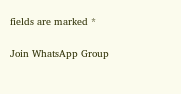fields are marked *

Join WhatsApp Group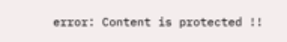error: Content is protected !!